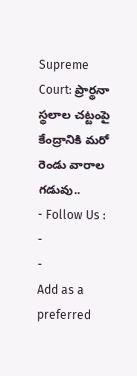Supreme Court: ప్రార్థనా స్థలాల చట్టంపై కేంద్రానికి మరో రెండు వారాల గడువు..
- Follow Us :
-
-
Add as a preferred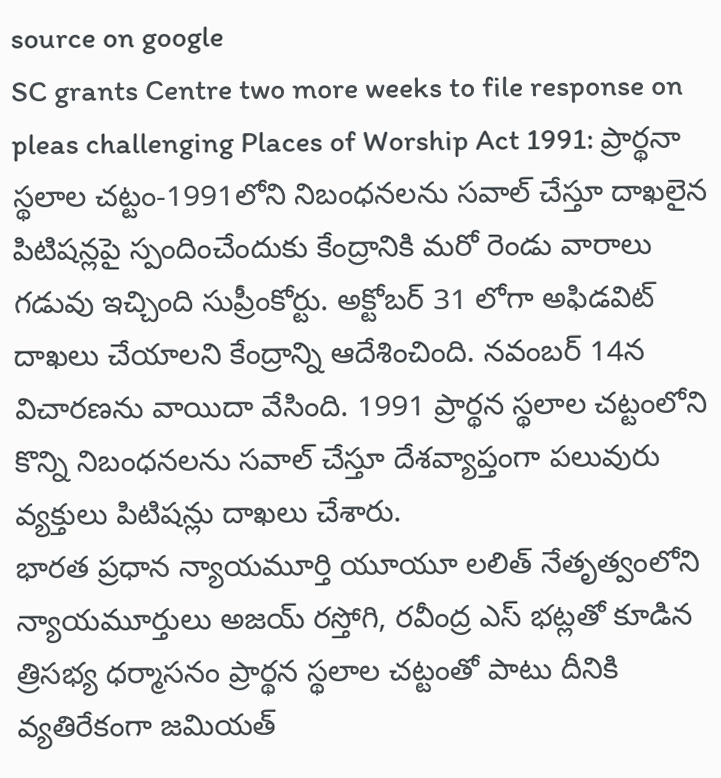source on google
SC grants Centre two more weeks to file response on pleas challenging Places of Worship Act 1991: ప్రార్థనా స్థలాల చట్టం-1991లోని నిబంధనలను సవాల్ చేస్తూ దాఖలైన పిటిషన్లపై స్పందించేందుకు కేంద్రానికి మరో రెండు వారాలు గడువు ఇచ్చింది సుప్రీంకోర్టు. అక్టోబర్ 31 లోగా అఫిడవిట్ దాఖలు చేయాలని కేంద్రాన్ని ఆదేశించింది. నవంబర్ 14న విచారణను వాయిదా వేసింది. 1991 ప్రార్థన స్థలాల చట్టంలోని కొన్ని నిబంధనలను సవాల్ చేస్తూ దేశవ్యాప్తంగా పలువురు వ్యక్తులు పిటిషన్లు దాఖలు చేశారు.
భారత ప్రధాన న్యాయమూర్తి యూయూ లలిత్ నేతృత్వంలోని న్యాయమూర్తులు అజయ్ రస్తోగి, రవీంద్ర ఎస్ భట్లతో కూడిన త్రిసభ్య ధర్మాసనం ప్రార్థన స్థలాల చట్టంతో పాటు దీనికి వ్యతిరేకంగా జమియత్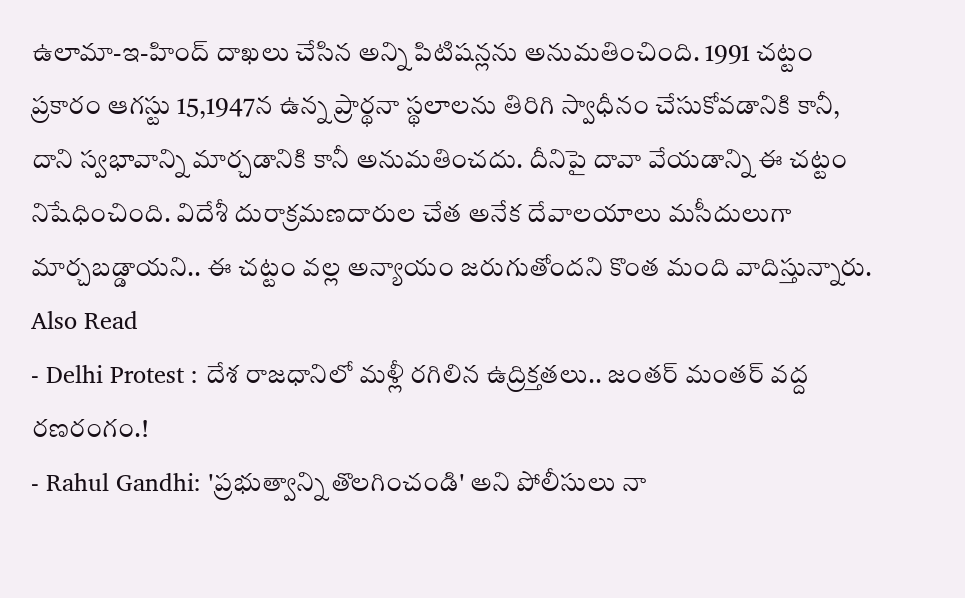ఉలామా-ఇ-హింద్ దాఖలు చేసిన అన్ని పిటిషన్లను అనుమతించింది. 1991 చట్టం ప్రకారం ఆగస్టు 15,1947న ఉన్న ప్రార్థనా స్థలాలను తిరిగి స్వాధీనం చేసుకోవడానికి కానీ, దాని స్వభావాన్ని మార్చడానికి కానీ అనుమతించదు. దీనిపై దావా వేయడాన్ని ఈ చట్టం నిషేధించింది. విదేశీ దురాక్రమణదారుల చేత అనేక దేవాలయాలు మసీదులుగా మార్చబడ్డాయని.. ఈ చట్టం వల్ల అన్యాయం జరుగుతోందని కొంత మంది వాదిస్తున్నారు.
Also Read
- Delhi Protest : దేశ రాజధానిలో మళ్లీ రగిలిన ఉద్రిక్తతలు.. జంతర్ మంతర్ వద్ద రణరంగం.!
- Rahul Gandhi: 'ప్రభుత్వాన్ని తొలగించండి' అని పోలీసులు నా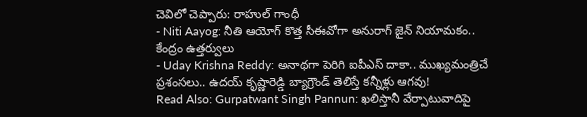చెవిలో చెప్పారు: రాహుల్ గాంధీ
- Niti Aayog: నీతి ఆయోగ్ కొత్త సీఈవోగా అనురాగ్ జైన్ నియామకం.. కేంద్రం ఉత్తర్వులు
- Uday Krishna Reddy: అనాథగా పెరిగి ఐపీఎస్ దాకా.. ముఖ్యమంత్రిచే ప్రశంసలు.. ఉదయ్ కృష్ణారెడ్డి బ్యాగ్రౌండ్ తెలిస్తే కన్నీళ్లు ఆగవు!
Read Also: Gurpatwant Singh Pannun: ఖలిస్తానీ వేర్పాటువాదిపై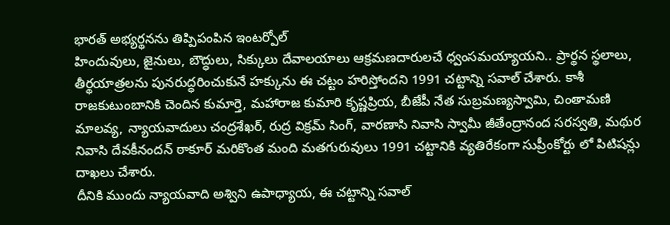భారత్ అభ్యర్థనను తిప్పిపంపిన ఇంటర్పోల్
హిందువులు, జైనులు, బౌద్ధులు, సిక్కులు దేవాలయాలు ఆక్రమణదారులచే ధ్వంసమయ్యాయని.. ప్రార్థన స్థలాలు, తీర్థయాత్రలను పునరుద్ధరించుకునే హక్కును ఈ చట్టం హరిస్తోందని 1991 చట్టాన్ని సవాల్ చేశారు. కాశీ రాజకుటుంబానికి చెందిన కుమార్తె, మహారాజ కుమారి కృష్ణప్రియ, బీజేపీ నేత సుబ్రమణ్యస్వామి, చింతామణి మాలవ్య, న్యాయవాదులు చంద్రశేఖర్, రుద్ర విక్రమ్ సింగ్, వారణాసి నివాసి స్వామీ జీతేంద్రానంద సరస్వతి, మథుర నివాసి దేవకీనందన్ ఠాకూర్ మరికొంత మంది మతగురువులు 1991 చట్టానికి వ్యతిరేకంగా సుప్రీంకోర్టు లో పిటిషన్లు దాఖలు చేశారు.
దీనికి ముందు న్యాయవాది అశ్విని ఉపాధ్యాయ, ఈ చట్టాన్ని సవాల్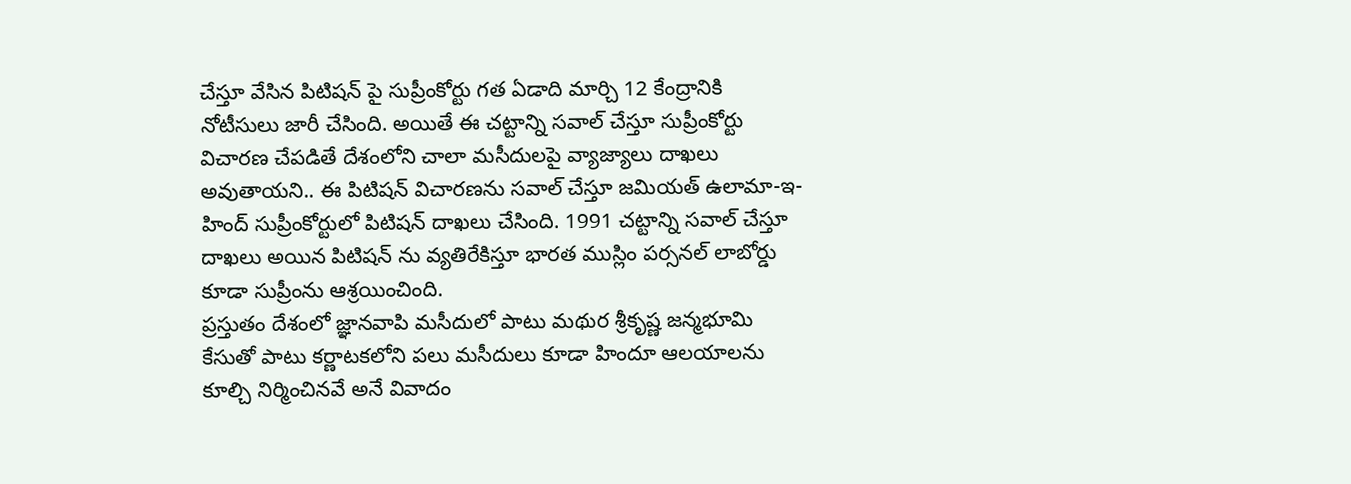చేస్తూ వేసిన పిటిషన్ పై సుప్రీంకోర్టు గత ఏడాది మార్చి 12 కేంద్రానికి నోటీసులు జారీ చేసింది. అయితే ఈ చట్టాన్ని సవాల్ చేస్తూ సుప్రీంకోర్టు విచారణ చేపడితే దేశంలోని చాలా మసీదులపై వ్యాజ్యాలు దాఖలు అవుతాయని.. ఈ పిటిషన్ విచారణను సవాల్ చేస్తూ జమియత్ ఉలామా-ఇ-హింద్ సుప్రీంకోర్టులో పిటిషన్ దాఖలు చేసింది. 1991 చట్టాన్ని సవాల్ చేస్తూ దాఖలు అయిన పిటిషన్ ను వ్యతిరేకిస్తూ భారత ముస్లిం పర్సనల్ లాబోర్డు కూడా సుప్రీంను ఆశ్రయించింది.
ప్రస్తుతం దేశంలో జ్ఞానవాపి మసీదులో పాటు మథుర శ్రీకృష్ణ జన్మభూమి కేసుతో పాటు కర్ణాటకలోని పలు మసీదులు కూడా హిందూ ఆలయాలను కూల్చి నిర్మించినవే అనే వివాదం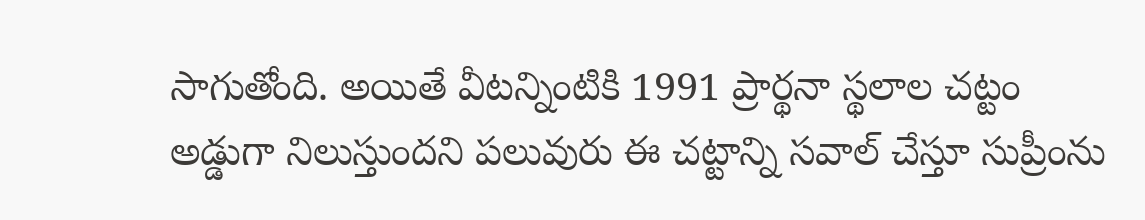సాగుతోంది. అయితే వీటన్నింటికి 1991 ప్రార్థనా స్థలాల చట్టం అడ్డుగా నిలుస్తుందని పలువురు ఈ చట్టాన్ని సవాల్ చేస్తూ సుప్రీంను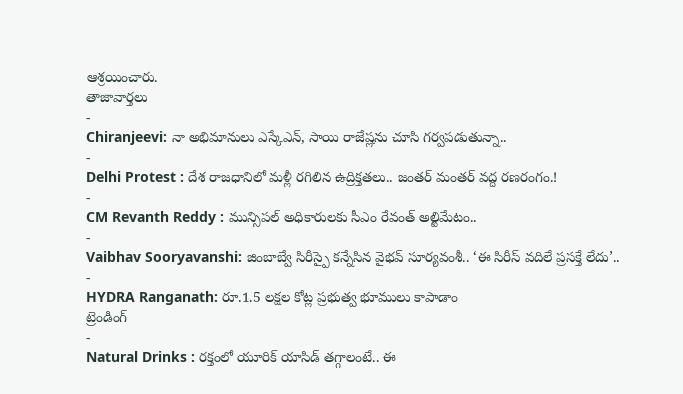ఆశ్రయించారు.
తాజావార్తలు
-
Chiranjeevi: నా అభిమానులు ఎస్కేఎన్, సాయి రాజేష్లను చూసి గర్వపడుతున్నా..
-
Delhi Protest : దేశ రాజధానిలో మళ్లీ రగిలిన ఉద్రిక్తతలు.. జంతర్ మంతర్ వద్ద రణరంగం.!
-
CM Revanth Reddy : మున్సిపల్ అధికారులకు సీఎం రేవంత్ అల్టిమేటం..
-
Vaibhav Sooryavanshi: జింబాబ్వే సిరీస్పై కన్నేసిన వైభవ్ సూర్యవంశీ.. ‘ఈ సిరీస్ వదిలే ప్రసక్తే లేదు’..
-
HYDRA Ranganath: రూ.1.5 లక్షల కోట్ల ప్రభుత్వ భూములు కాపాడాం
ట్రెండింగ్
-
Natural Drinks : రక్తంలో యూరిక్ యాసిడ్ తగ్గాలంటే.. ఈ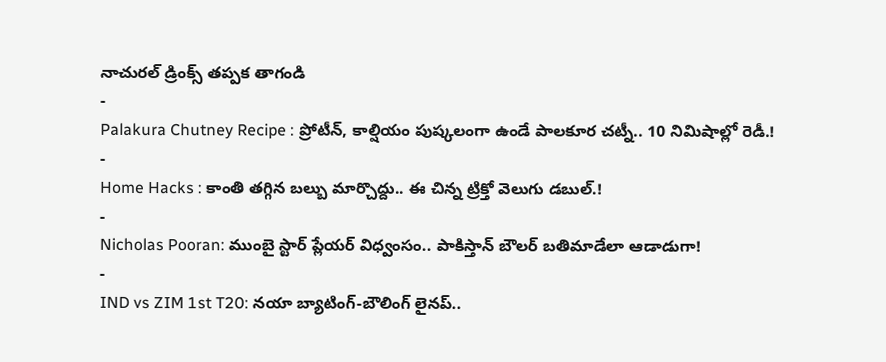నాచురల్ డ్రింక్స్ తప్పక తాగండి
-
Palakura Chutney Recipe : ప్రోటీన్, కాల్షియం పుష్కలంగా ఉండే పాలకూర చట్నీ.. 10 నిమిషాల్లో రెడీ.!
-
Home Hacks : కాంతి తగ్గిన బల్బు మార్చొద్దు.. ఈ చిన్న ట్రిక్తో వెలుగు డబుల్.!
-
Nicholas Pooran: ముంబై స్టార్ ప్లేయర్ విధ్వంసం.. పాకిస్తాన్ బౌలర్ బతిమాడేలా ఆడాడుగా!
-
IND vs ZIM 1st T20: నయా బ్యాటింగ్-బౌలింగ్ లైనప్..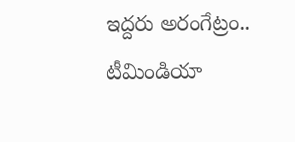ఇద్దరు అరంగేట్రం.. టీమిండియా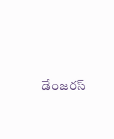డేంజరస్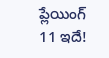ప్లేయింగ్ 11 ఇదే!